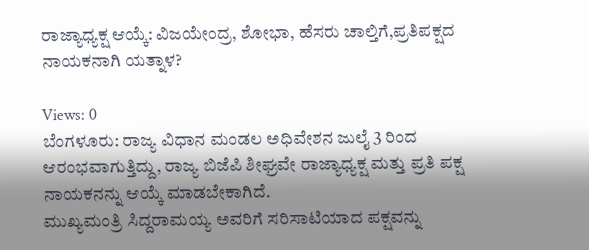ರಾಜ್ಯಾಧ್ಯಕ್ಷ ಆಯ್ಕೆ: ವಿಜಯೇಂದ್ರ, ಶೋಭಾ, ಹೆಸರು ಚಾಲ್ತಿಗೆ,ಪ್ರತಿಪಕ್ಷದ ನಾಯಕನಾಗಿ ಯತ್ನಾಳ?

Views: 0
ಬೆಂಗಳೂರು: ರಾಜ್ಯ ವಿಧಾನ ಮಂಡಲ ಅಧಿವೇಶನ ಜುಲೈ 3 ರಿಂದ ಆರಂಭವಾಗುತ್ತಿದ್ದು, ರಾಜ್ಯ ಬಿಜೆಪಿ ಶೀಘ್ರವೇ ರಾಜ್ಯಾಧ್ಯಕ್ಷ ಮತ್ತು ಪ್ರತಿ ಪಕ್ಷ ನಾಯಕನನ್ನು ಆಯ್ಕೆ ಮಾಡಬೇಕಾಗಿದೆ.
ಮುಖ್ಯಮಂತ್ರಿ ಸಿದ್ದರಾಮಯ್ಯ ಅವರಿಗೆ ಸರಿಸಾಟಿಯಾದ ಪಕ್ಷವನ್ನು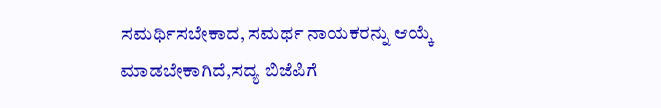ಸಮರ್ಥಿಸಬೇಕಾದ, ಸಮರ್ಥ ನಾಯಕರನ್ನು ಆಯ್ಕೆ ಮಾಡಬೇಕಾಗಿದೆ,ಸದ್ಯ ಬಿಜೆಪಿಗೆ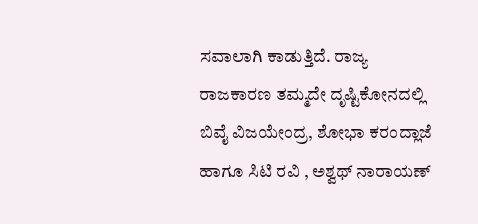ಸವಾಲಾಗಿ ಕಾಡುತ್ತಿದೆ. ರಾಜ್ಯ ರಾಜಕಾರಣ ತಮ್ಮದೇ ದೃಷ್ಟಿಕೋನದಲ್ಲಿ ಬಿವೈ ವಿಜಯೇಂದ್ರ, ಶೋಭಾ ಕರಂದ್ಲಾಜೆ ಹಾಗೂ ಸಿಟಿ ರವಿ , ಅಶ್ವಥ್ ನಾರಾಯಣ್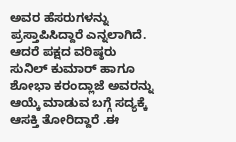ಅವರ ಹೆಸರುಗಳನ್ನು ಪ್ರಸ್ತಾಪಿಸಿದ್ದಾರೆ ಎನ್ನಲಾಗಿದೆ.
ಆದರೆ ಪಕ್ಷದ ವರಿಷ್ಠರು ಸುನಿಲ್ ಕುಮಾರ್ ಹಾಗೂ ಶೋಭಾ ಕರಂದ್ಲಾಜೆ ಅವರನ್ನು ಆಯ್ಕೆ ಮಾಡುವ ಬಗ್ಗೆ ಸದ್ಯಕ್ಕೆ ಆಸಕ್ತಿ ತೋರಿದ್ದಾರೆ .ಈ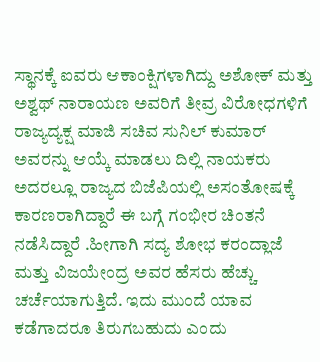ಸ್ಥಾನಕ್ಕೆ ಐವರು ಆಕಾಂಕ್ಷಿಗಳಾಗಿದ್ದು ಅಶೋಕ್ ಮತ್ತು ಅಶ್ವಥ್ ನಾರಾಯಣ ಅವರಿಗೆ ತೀವ್ರ ವಿರೋಧಗಳಿಗೆ ರಾಜ್ಯದ್ಯಕ್ಷ ಮಾಜಿ ಸಚಿವ ಸುನಿಲ್ ಕುಮಾರ್ ಅವರನ್ನು ಆಯ್ಕೆ ಮಾಡಲು ದಿಲ್ಲಿ ನಾಯಕರು ಅದರಲ್ಲೂ ರಾಜ್ಯದ ಬಿಜೆಪಿಯಲ್ಲಿ ಅಸಂತೋಷಕ್ಕೆ ಕಾರಣರಾಗಿದ್ದಾರೆ ಈ ಬಗ್ಗೆ ಗಂಭೀರ ಚಿಂತನೆ ನಡೆಸಿದ್ದಾರೆ .ಹೀಗಾಗಿ ಸದ್ಯ ಶೋಭ ಕರಂದ್ಲಾಜೆ ಮತ್ತು ವಿಜಯೇಂದ್ರ ಅವರ ಹೆಸರು ಹೆಚ್ಚು ಚರ್ಚೆಯಾಗುತ್ತಿದೆ. ಇದು ಮುಂದೆ ಯಾವ ಕಡೆಗಾದರೂ ತಿರುಗಬಹುದು ಎಂದು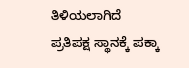ತಿಳಿಯಲಾಗಿದೆ
ಪ್ರತಿಪಕ್ಷ ಸ್ಥಾನಕ್ಕೆ ಪಕ್ಕಾ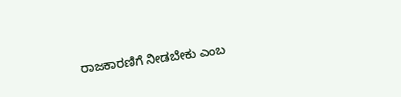ರಾಜಕಾರಣಿಗೆ ನೀಡಬೇಕು ಎಂಬ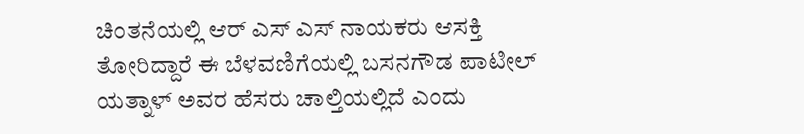ಚಿಂತನೆಯಲ್ಲಿ ಆರ್ ಎಸ್ ಎಸ್ ನಾಯಕರು ಆಸಕ್ತಿ ತೋರಿದ್ದಾರೆ ಈ ಬೆಳವಣಿಗೆಯಲ್ಲಿ ಬಸನಗೌಡ ಪಾಟೀಲ್ ಯತ್ನಾಳ್ ಅವರ ಹೆಸರು ಚಾಲ್ತಿಯಲ್ಲಿದೆ ಎಂದು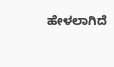ಹೇಳಲಾಗಿದೆ